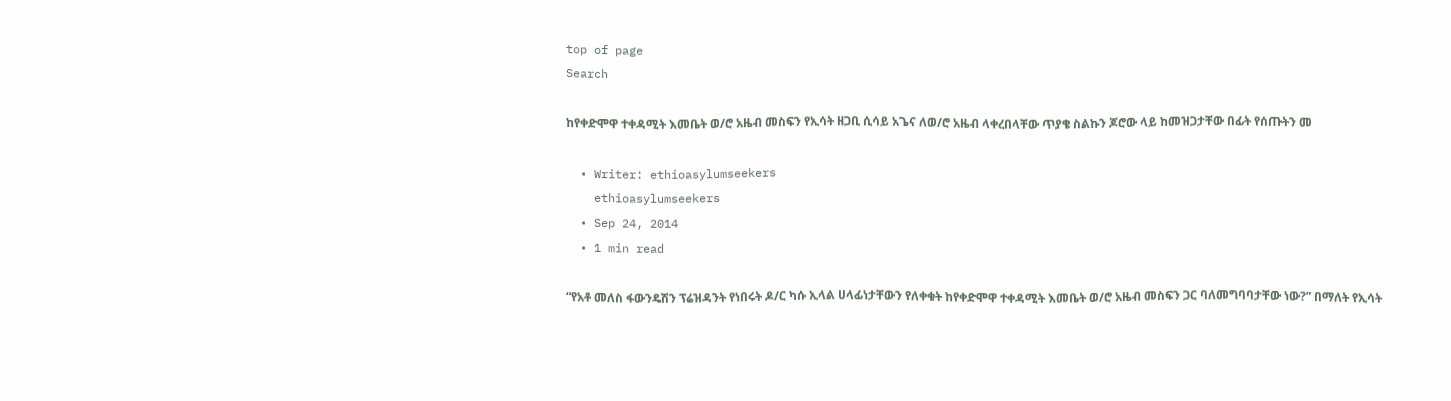top of page
Search

ከየቀድሞዋ ተቀዳሚት እመቤት ወ/ሮ አዜብ መስፍን የኢሳት ዘጋቢ ሲሳይ አጌና ለወ/ሮ አዜብ ላቀረበላቸው ጥያቄ ስልኩን ጆሮው ላይ ከመዝጋታቸው በፊት የሰጡትን መ

  • Writer: ethioasylumseekers
    ethioasylumseekers
  • Sep 24, 2014
  • 1 min read

“የአቶ መለስ ፋውንዴሽን ፕሬዝዳንት የነበሩት ዶ/ር ካሱ ኢላል ሀላፊነታቸውን የለቀቁት ከየቀድሞዋ ተቀዳሚት እመቤት ወ/ሮ አዜብ መስፍን ጋር ባለመግባባታቸው ነው?” በማለት የኢሳት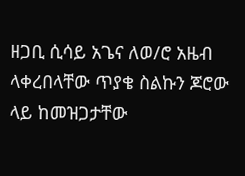ዘጋቢ ሲሳይ አጌና ለወ/ሮ አዜብ ላቀረበላቸው ጥያቄ ስልኩን ጆሮው ላይ ከመዝጋታቸው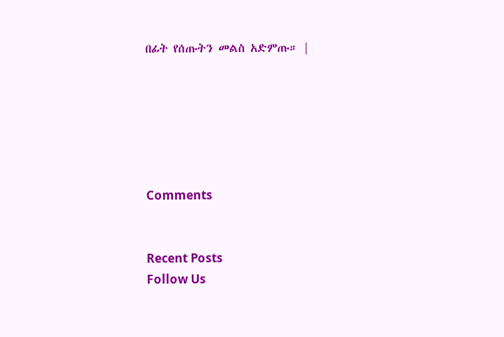በፊት የሰጡትን መልስ አድምጡ። |






Comments


Recent Posts
Follow Us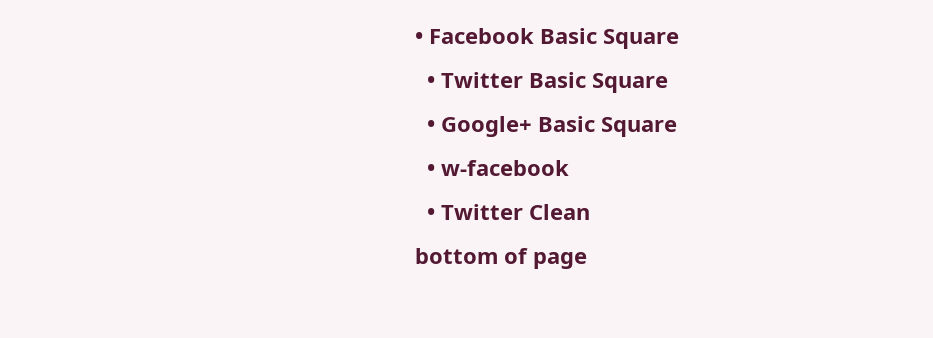• Facebook Basic Square
  • Twitter Basic Square
  • Google+ Basic Square
  • w-facebook
  • Twitter Clean
bottom of page